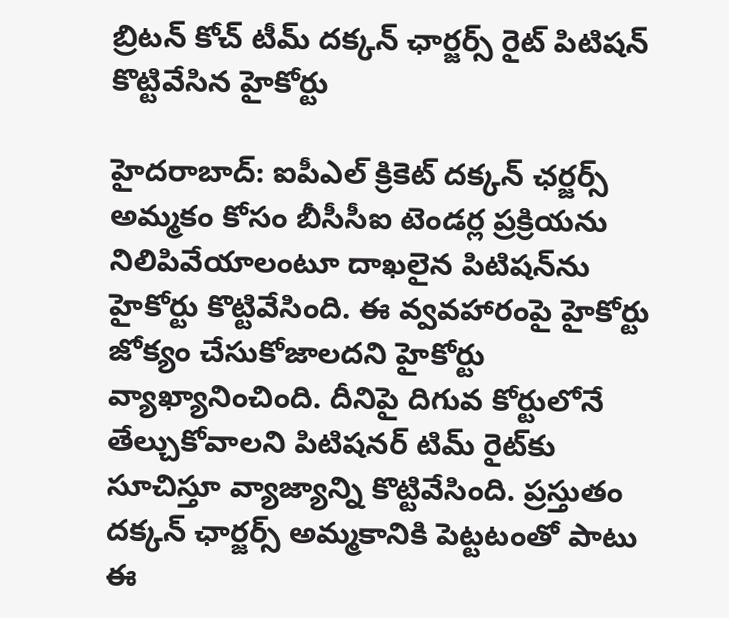బ్రిటన్‌ కోచ్‌ టీమ్‌ దక్కన్‌ ఛార్జర్స్‌ రైట్‌ పిటిషన్‌ కొట్టివేసిన హైకోర్టు

హైదరాబాద్‌: ఐపీఎల్‌ క్రికెట్‌ దక్కన్‌ ఛర్జర్స్‌ అమ్మకం కోసం బీసీసీఐ టెండర్ల ప్రక్రియను నిలిపివేయాలంటూ దాఖలైన పిటిషన్‌ను హైకోర్టు కొట్టివేసింది. ఈ వ్వవహారంపై హైకోర్టు జోక్యం చేసుకోజాలదని హైకోర్టు వ్యాఖ్యానించింది. దీనిపై దిగువ కోర్టులోనే తేల్చుకోవాలని పిటిషనర్‌ టిమ్‌ రైట్‌కు సూచిస్తూ వ్యాజ్యాన్ని కొట్టివేసింది. ప్రస్తుతం దక్కన్‌ ఛార్జర్స్‌ అమ్మకానికి పెట్టటంతో పాటు ఈ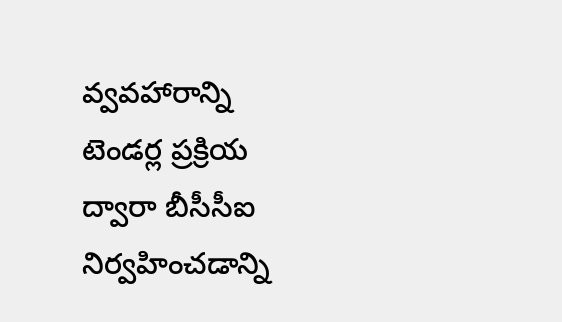వ్వవహారాన్ని టెండర్ల ప్రక్రియ ద్వారా బీసీసీఐ నిర్వహించడాన్ని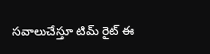సవాలుచేస్తూ టిమ్‌ రైట్‌ ఈ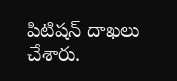పిటిషన్‌ దాఖలు చేశారు.